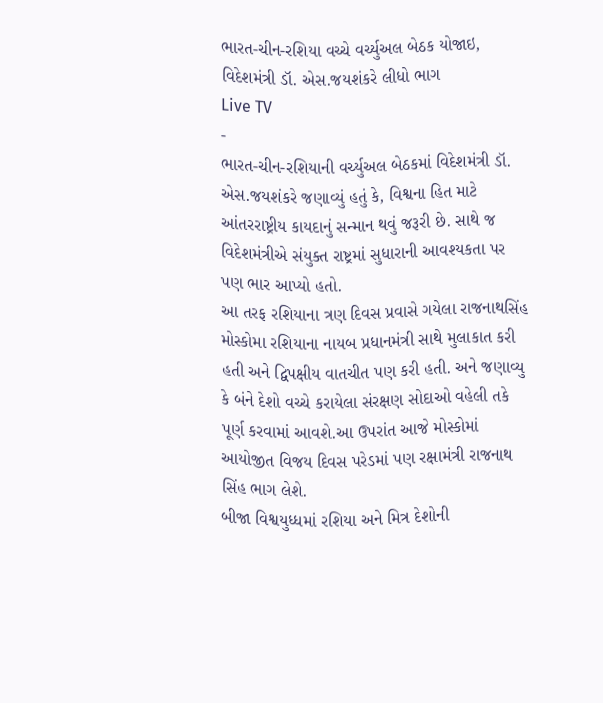ભારત-ચીન-રશિયા વચ્ચે વર્ચ્યુઅલ બેઠક યોજાઇ, વિદેશમંત્રી ડૉ. એસ.જયશંકરે લીધો ભાગ
Live TV
-
ભારત-ચીન-રશિયાની વર્ચ્યુઅલ બેઠકમાં વિદેશમંત્રી ડૉ. એસ.જયશંકરે જણાવ્યું હતું કે, વિશ્વના હિત માટે આંતરરાષ્ટ્રીય કાયદાનું સન્માન થવું જરૂરી છે. સાથે જ વિદેશમંત્રીએ સંયુક્ત રાષ્ટ્રમાં સુધારાની આવશ્યકતા પર પણ ભાર આપ્યો હતો.
આ તરફ રશિયાના ત્રણ દિવસ પ્રવાસે ગયેલા રાજનાથસિંહ મોસ્કોમા રશિયાના નાયબ પ્રધાનમંત્રી સાથે મુલાકાત કરી હતી અને દ્વિપક્ષીય વાતચીત પણ કરી હતી. અને જણાવ્યુ કે બંને દેશો વચ્ચે કરાયેલા સંરક્ષણ સોદાઓ વહેલી તકે પૂર્ણ કરવામાં આવશે.આ ઉપરાંત આજે મોસ્કોમાં આયોજીત વિજય દિવસ પરેડમાં પણ રક્ષામંત્રી રાજનાથ સિંહ ભાગ લેશે.
બીજા વિશ્વયુધ્ધમાં રશિયા અને મિત્ર દેશોની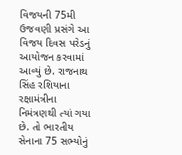વિજયની 75મી ઉજવણી પ્રસંગે આ વિજય દિવસ પરેડનું આયોજન કરવામાં આવ્યું છે. રાજનાથ સિંહ રશિયાના રક્ષામંત્રીના નિમંત્રણથી ત્યાં ગયા છે. તો ભારતીય સેનાના 75 સભ્યોનું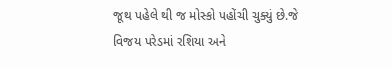જૂથ પહેલે થી જ મોસ્કો પહોંચી ચુક્યું છે.જે વિજય પરેડમાં રશિયા અને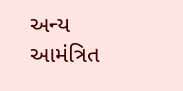અન્ય આમંત્રિત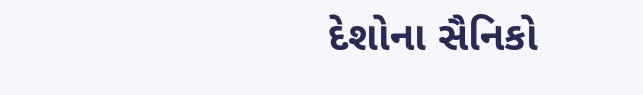દેશોના સૈનિકો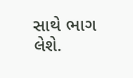સાથે ભાગ લેશે.